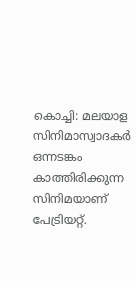കൊച്ചി: മലയാള സിനിമാസ്വാദകർ ഒന്നടങ്കം കാത്തിരിക്കുന്ന സിനിമയാണ് പേട്രിയറ്റ്.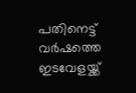പതിനെട്ട് വർഷത്തെ ഇടവേളയ്ക്ക്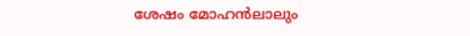ശേഷം മോഹൻലാലും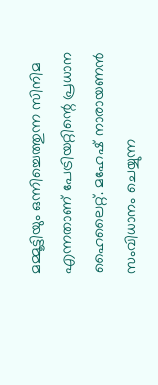മമ്മൂട്ടിയും ഒന്നിച്ചെത്തുന്ന സിനിമ എന്നതാണ് പേട്രിയറ്റിന്റെ പ്രധാന ഹൈലൈറ്റ്. മഹേഷ് നാരായണൻ സംവിധാനം ചെയ്യുന്ന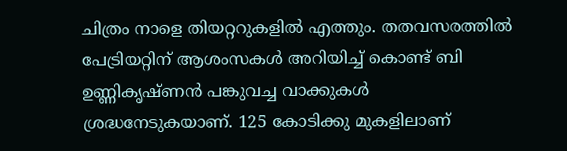ചിത്രം നാളെ തിയറ്ററുകളിൽ എത്തും. തതവസരത്തിൽ പേട്രിയറ്റിന് ആശംസകൾ അറിയിച്ച് കൊണ്ട് ബി ഉണ്ണികൃഷ്ണൻ പങ്കുവച്ച വാക്കുകൾ ശ്രദ്ധനേടുകയാണ്. 125 കോടിക്കു മുകളിലാണ്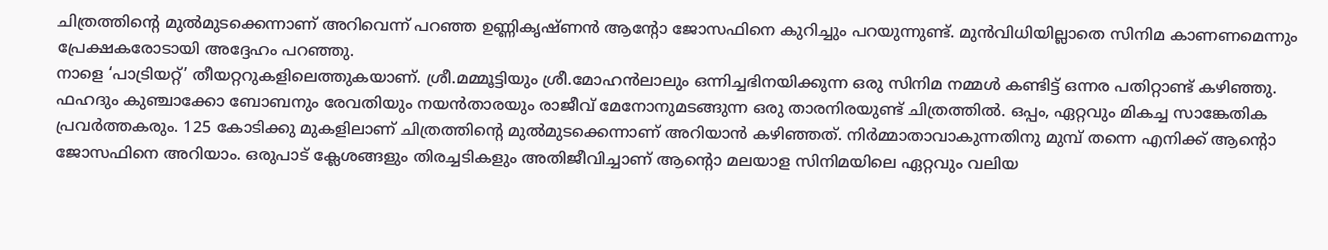ചിത്രത്തിൻ്റെ മുൽമുടക്കെന്നാണ് അറിവെന്ന് പറഞ്ഞ ഉണ്ണികൃഷ്ണൻ ആന്റോ ജോസഫിനെ കുറിച്ചും പറയുന്നുണ്ട്. മുൻവിധിയില്ലാതെ സിനിമ കാണണമെന്നും പ്രേക്ഷകരോടായി അദ്ദേഹം പറഞ്ഞു.
നാളെ ‘പാട്രിയറ്റ്’ തീയറ്ററുകളിലെത്തുകയാണ്. ശ്രീ.മമ്മൂട്ടിയും ശ്രീ.മോഹൻലാലും ഒന്നിച്ചഭിനയിക്കുന്ന ഒരു സിനിമ നമ്മൾ കണ്ടിട്ട് ഒന്നര പതിറ്റാണ്ട് കഴിഞ്ഞു. ഫഹദും കുഞ്ചാക്കോ ബോബനും രേവതിയും നയൻതാരയും രാജീവ് മേനോനുമടങ്ങുന്ന ഒരു താരനിരയുണ്ട് ചിത്രത്തിൽ. ഒപ്പം, ഏറ്റവും മികച്ച സാങ്കേതിക പ്രവർത്തകരും. 125 കോടിക്കു മുകളിലാണ് ചിത്രത്തിൻ്റെ മുൽമുടക്കെന്നാണ് അറിയാൻ കഴിഞ്ഞത്. നിർമ്മാതാവാകുന്നതിനു മുമ്പ് തന്നെ എനിക്ക് ആൻ്റൊ ജോസഫിനെ അറിയാം. ഒരുപാട് ക്ലേശങ്ങളും തിരച്ചടികളും അതിജീവിച്ചാണ് ആൻ്റൊ മലയാള സിനിമയിലെ ഏറ്റവും വലിയ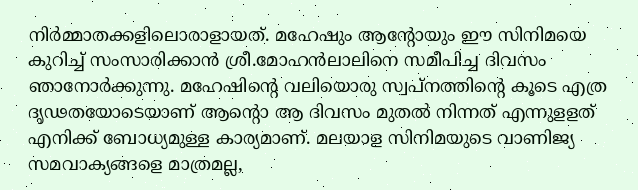നിർമ്മാതക്കളിലൊരാളായത്. മഹേഷും ആൻ്റോയും ഈ സിനിമയെ കുറിച്ച് സംസാരിക്കാൻ ശ്രീ.മോഹൻലാലിനെ സമീപിച്ച ദിവസം ഞാനോർക്കുന്നു. മഹേഷിൻ്റെ വലിയൊരു സ്വപ്നത്തിൻ്റെ കൂടെ എത്ര ദൃഢതയോടെയാണ് ആൻ്റൊ ആ ദിവസം മുതൽ നിന്നത് എന്നുളളത് എനിക്ക് ബോധ്യമുള്ള കാര്യമാണ്. മലയാള സിനിമയുടെ വാണിജ്യ സമവാക്യങ്ങളെ മാത്രമല്ല,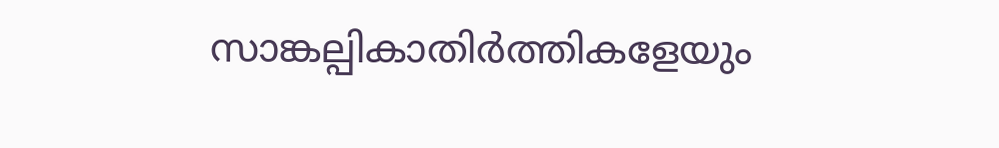സാങ്കല്പികാതിർത്തികളേയും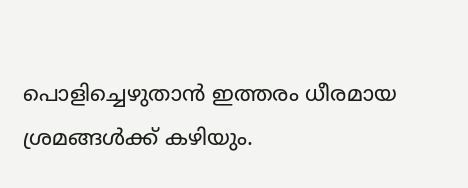പൊളിച്ചെഴുതാൻ ഇത്തരം ധീരമായ ശ്രമങ്ങൾക്ക് കഴിയും.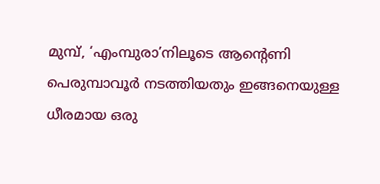മുമ്പ്, ‘എംമ്പുരാ’നിലൂടെ ആൻ്റെണി പെരുമ്പാവൂർ നടത്തിയതും ഇങ്ങനെയുള്ള ധീരമായ ഒരു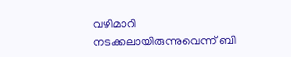വഴിമാറി നടക്കലായിരുന്നുവെന്ന് ബി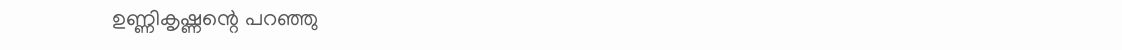ഉണ്ണികൃഷ്ണന്റെ പറഞ്ഞു